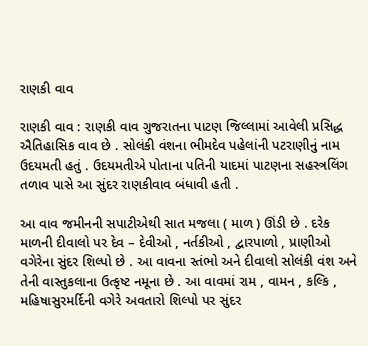રાણકી વાવ

રાણકી વાવ : રાણકી વાવ ગુજરાતના પાટણ જિલ્લામાં આવેલી પ્રસિદ્ધ ઐતિહાસિક વાવ છે . સોલંકી વંશના ભીમદેવ પહેલાંની પટરાણીનું નામ ઉદયમતી હતું . ઉદયમતીએ પોતાના પતિની યાદમાં પાટણના સહસ્ત્રલિંગ તળાવ પાસે આ સુંદર રાણકીવાવ બંધાવી હતી .

આ વાવ જમીનની સપાટીએથી સાત મજલા ( માળ ) ઊંડી છે . દરેક માળની દીવાલો પર દેવ – દેવીઓ , નર્તકીઓ , દ્વારપાળો , પ્રાણીઓ વગેરેના સુંદર શિલ્પો છે . આ વાવના સ્તંભો અને દીવાલો સોલંકી વંશ અને તેની વાસ્તુકલાના ઉત્કૃષ્ટ નમૂના છે . આ વાવમાં રામ , વામન , કલ્કિ , મહિષાસુરમર્દિની વગેરે અવતારો શિલ્પો પર સુંદર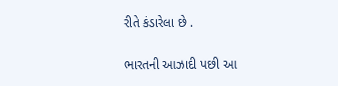રીતે કંડારેલા છે .

ભારતની આઝાદી પછી આ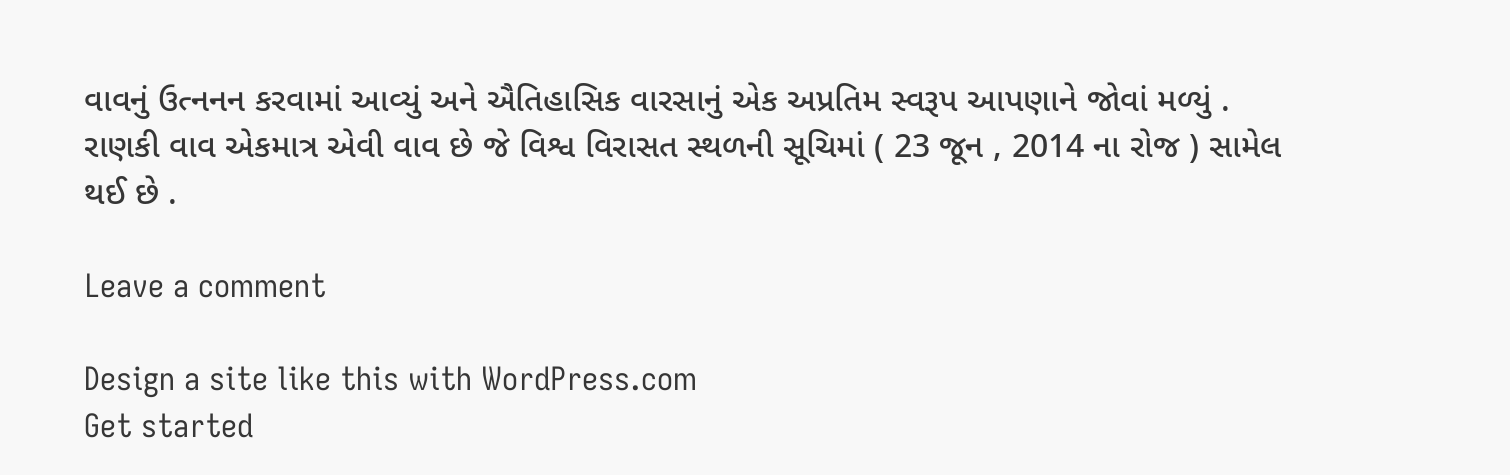વાવનું ઉત્નનન કરવામાં આવ્યું અને ઐતિહાસિક વારસાનું એક અપ્રતિમ સ્વરૂપ આપણાને જોવાં મળ્યું . રાણકી વાવ એકમાત્ર એવી વાવ છે જે વિશ્વ વિરાસત સ્થળની સૂચિમાં ( 23 જૂન , 2014 ના રોજ ) સામેલ થઈ છે .

Leave a comment

Design a site like this with WordPress.com
Get started